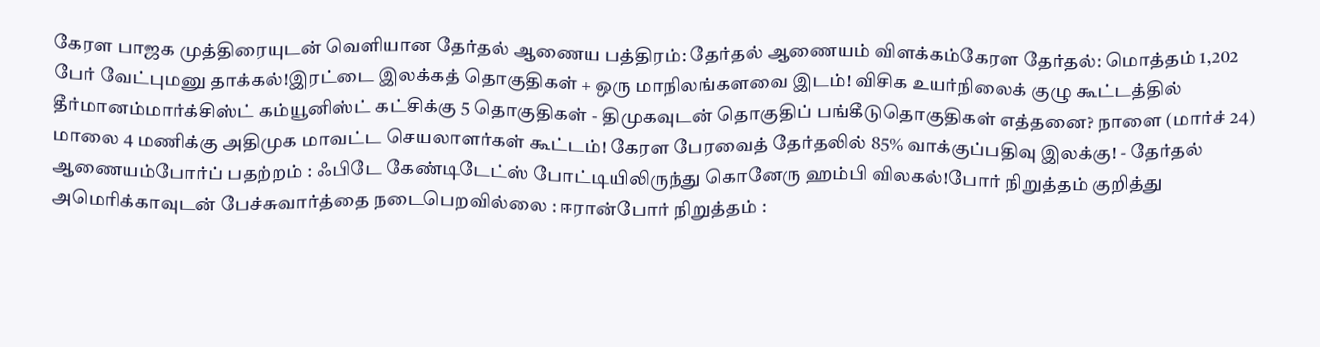கேரள பாஜக முத்திரையுடன் வெளியான தேர்தல் ஆணைய பத்திரம்: தேர்தல் ஆணையம் விளக்கம்கேரள தேர்தல்: மொத்தம் 1,202 பேர் வேட்புமனு தாக்கல்!இரட்டை இலக்கத் தொகுதிகள் + ஒரு மாநிலங்களவை இடம்! விசிக உயர்நிலைக் குழு கூட்டத்தில் தீர்மானம்மார்க்சிஸ்ட் கம்யூனிஸ்ட் கட்சிக்கு 5 தொகுதிகள் - திமுகவுடன் தொகுதிப் பங்கீடுதொகுதிகள் எத்தனை? நாளை (மார்ச் 24) மாலை 4 மணிக்கு அதிமுக மாவட்ட செயலாளர்கள் கூட்டம்! கேரள பேரவைத் தேர்தலில் 85% வாக்குப்பதிவு இலக்கு! - தேர்தல் ஆணையம்போர்ப் பதற்றம் : ஃபிடே கேண்டிடேட்ஸ் போட்டியிலிருந்து கொனேரு ஹம்பி விலகல்!போர் நிறுத்தம் குறித்து அமெரிக்காவுடன் பேச்சுவார்த்தை நடைபெறவில்லை : ஈரான்போர் நிறுத்தம் :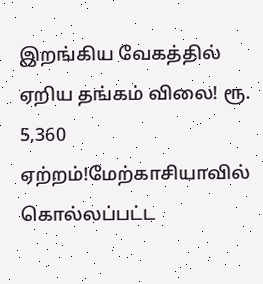இறங்கிய வேகத்தில் ஏறிய தங்கம் விலை! ரூ. 5,360 ஏற்றம்!மேற்காசியாவில் கொல்லப்பட்ட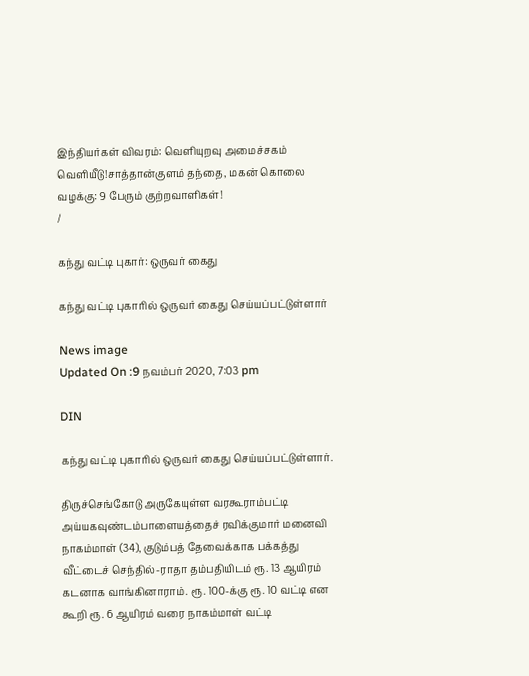இந்தியர்கள் விவரம்: வெளியுறவு அமைச்சகம் வெளியீடு!சாத்தான்குளம் தந்தை, மகன் கொலை வழக்கு: 9 பேரும் குற்றவாளிகள்!
/

கந்து வட்டி புகார்: ஒருவர் கைது

கந்து வட்டி புகாரில் ஒருவர் கைது செய்யப்பட்டுள்ளார்

News image
Updated On :9 நவம்பர் 2020, 7:03 pm

DIN

கந்து வட்டி புகாரில் ஒருவர் கைது செய்யப்பட்டுள்ளார்.

திருச்செங்கோடு அருகேயுள்ள வரகூராம்பட்டி அய்யகவுண்டம்பாளையத்தைச் ரவிக்குமார் மனைவி நாகம்மாள் (34), குடும்பத் தேவைக்காக பக்கத்து வீட்டைச் செந்தில்-ராதா தம்பதியிடம் ரூ. 13 ஆயிரம் கடனாக வாங்கினாராம். ரூ. 100-க்கு ரூ. 10 வட்டி என கூறி ரூ. 6 ஆயிரம் வரை நாகம்மாள் வட்டி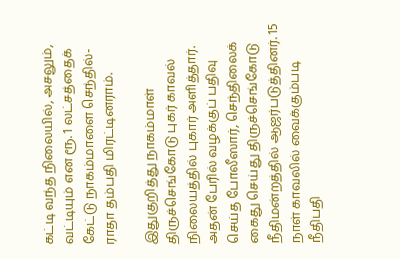கட்டி வந்த நிலையில், அசலும், வட்டியும் என ரூ. 1 லட்சத்தைக் கேட்டு நாகம்மாளை செந்தில்-ராதா தம்பதி மிரட்டினராம்.

இதுகுறித்து நாகம்மாள் திருச்செங்கோடு புகர் காவல் நிலையத்தில் புகார் அளித்தார். அதன் பேரில் வழக்குப் பதிவு செய்த போலீஸார், செந்திலைக் கைது செய்து திருச்செங்கோடு நீதிமன்றத்தில் ஆஜர்படுத்தினர். 15 நாள் காவலில் வைக்கும்படி நீதிபதி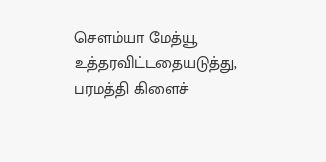சௌம்யா மேத்யூ உத்தரவிட்டதையடுத்து, பரமத்தி கிளைச்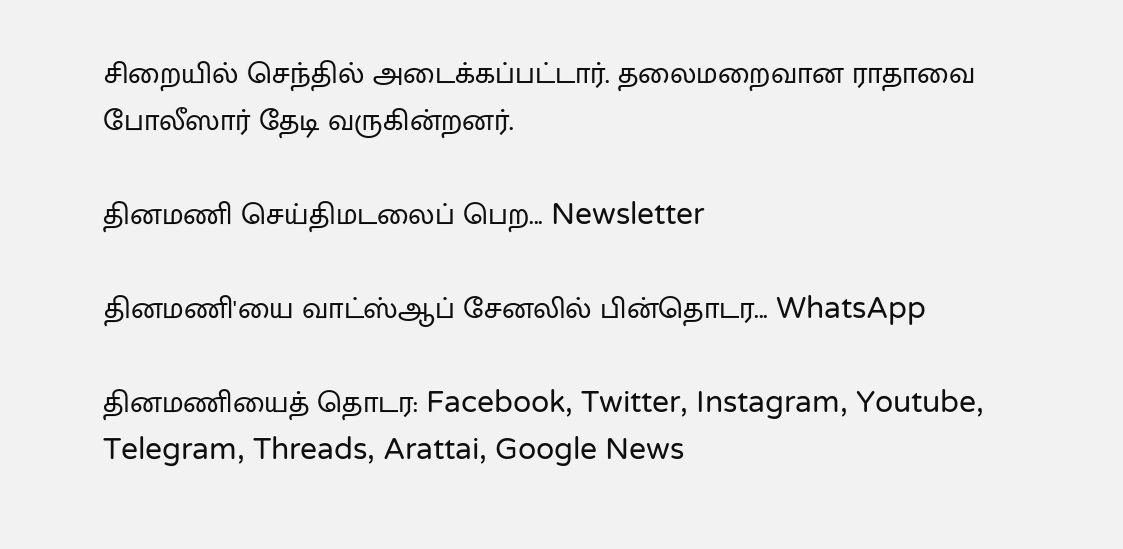சிறையில் செந்தில் அடைக்கப்பட்டார். தலைமறைவான ராதாவை போலீஸார் தேடி வருகின்றனர்.

தினமணி செய்திமடலைப் பெற... Newsletter

தினமணி'யை வாட்ஸ்ஆப் சேனலில் பின்தொடர... WhatsApp

தினமணியைத் தொடர: Facebook, Twitter, Instagram, Youtube, Telegram, Threads, Arattai, Google News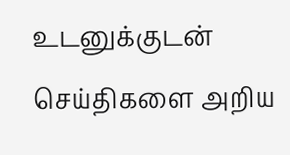உடனுக்குடன் செய்திகளை அறிய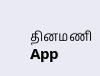தினமணி App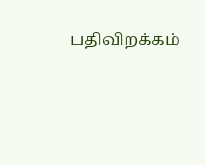பதிவிறக்கம்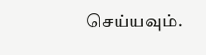செய்யவும்.